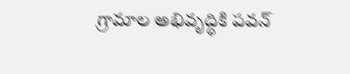గ్రామాల అభివృద్ధికి పవన్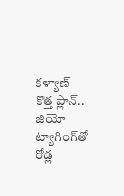కళ్యాణ్ కొత్త ప్లాన్.. జియో ట్యాగింగ్‌తో రోడ్ల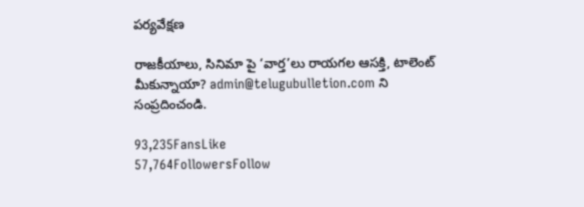పర్యవేక్షణ

రాజకీయాలు, సినిమా పై ‘వార్త’లు రాయగల ఆసక్తి, టాలెంట్ మీకున్నాయా? admin@telugubulletion.com ని సంప్రదించండి.

93,235FansLike
57,764FollowersFollow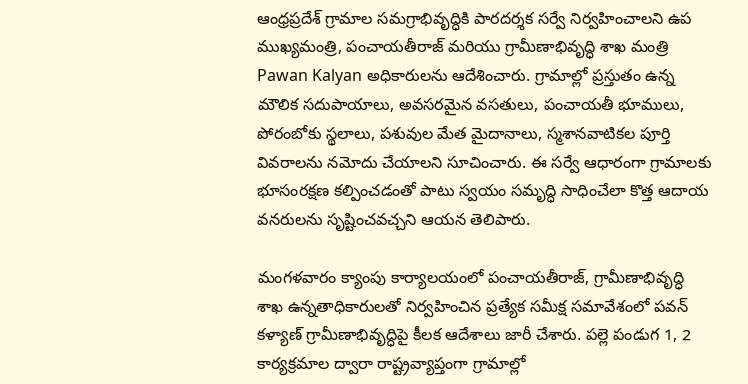ఆంధ్రప్రదేశ్ గ్రామాల సమగ్రాభివృద్ధికి పారదర్శక సర్వే నిర్వహించాలని ఉప ముఖ్యమంత్రి, పంచాయతీరాజ్ మరియు గ్రామీణాభివృద్ధి శాఖ మంత్రి Pawan Kalyan అధికారులను ఆదేశించారు. గ్రామాల్లో ప్రస్తుతం ఉన్న మౌలిక సదుపాయాలు, అవసరమైన వసతులు, పంచాయతీ భూములు, పోరంబోకు స్థలాలు, పశువుల మేత మైదానాలు, స్మశానవాటికల పూర్తి వివరాలను నమోదు చేయాలని సూచించారు. ఈ సర్వే ఆధారంగా గ్రామాలకు భూసంరక్షణ కల్పించడంతో పాటు స్వయం సమృద్ధి సాధించేలా కొత్త ఆదాయ వనరులను సృష్టించవచ్చని ఆయన తెలిపారు.

మంగళవారం క్యాంపు కార్యాలయంలో పంచాయతీరాజ్, గ్రామీణాభివృద్ధి శాఖ ఉన్నతాధికారులతో నిర్వహించిన ప్రత్యేక సమీక్ష సమావేశంలో పవన్ కళ్యాణ్ గ్రామీణాభివృద్ధిపై కీలక ఆదేశాలు జారీ చేశారు. పల్లె పండుగ 1, 2 కార్యక్రమాల ద్వారా రాష్ట్రవ్యాప్తంగా గ్రామాల్లో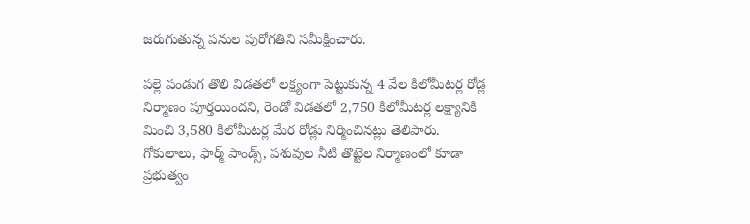జరుగుతున్న పనుల పురోగతిని సమీక్షించారు.

పల్లె పండుగ తొలి విడతలో లక్ష్యంగా పెట్టుకున్న 4 వేల కిలోమీటర్ల రోడ్ల నిర్మాణం పూర్తయిందని, రెండో విడతలో 2,750 కిలోమీటర్ల లక్ష్యానికి మించి 3,580 కిలోమీటర్ల మేర రోడ్లు నిర్మించినట్లు తెలిపారు. గోకులాలు, ఫార్మ్ పాండ్స్, పశువుల నీటి తొట్టెల నిర్మాణంలో కూడా ప్రభుత్వం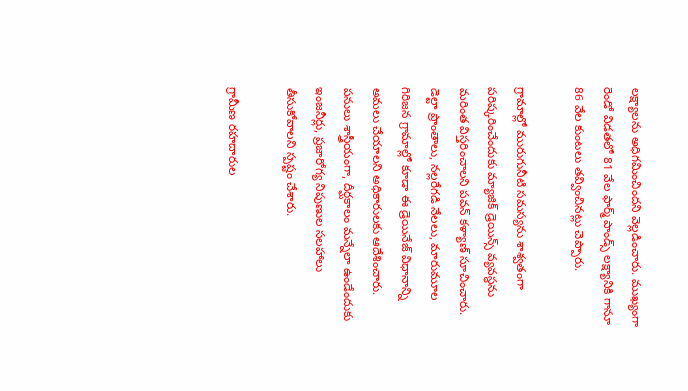లక్ష్యాలను అధిగమించిందని వెల్లడించారు. ముఖ్యంగా రెండో విడతలో 81 వేల ఫార్మ్ పాండ్స్ లక్ష్యానికి గానూ 86 వేల కుంటలు తవ్వించినట్లు చెప్పారు.

గ్రామాల్లో మురుగునీటి సమస్యను శాశ్వతంగా పరిష్కరించేందుకు మ్యాజిక్ డ్రెయిన్స్ వ్యవస్థను మరింత విస్తరించాలని పవన్ కళ్యాణ్ సూచించారు. డెల్టా ప్రాంతాలు, నల్లరేగడి నేలలు, మారుమూల గిరిజన గ్రామాల్లో కూడా ఈ డ్రెయినేజ్ విధానాన్ని అమలు చేయాలని అధికారులకు ఆదేశించారు. పనులు శాస్త్రీయంగా, దీర్ఘకాలం మన్నేలా ఉండేందుకు ఇంజనీర్లు, ప్రజారోగ్య నిపుణుల సలహాలు తీసుకోవాలని స్పష్టం చేశారు.

గ్రామీణ రహదారుల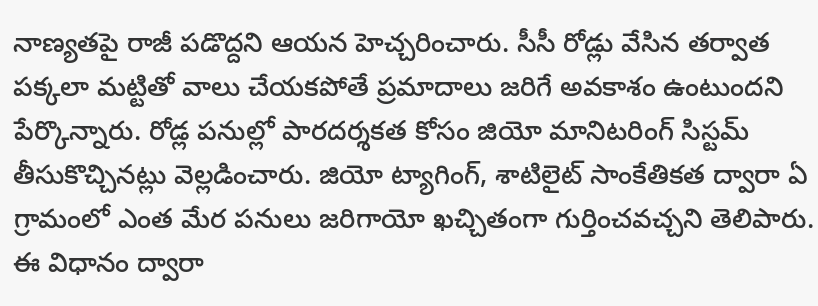నాణ్యతపై రాజీ పడొద్దని ఆయన హెచ్చరించారు. సీసీ రోడ్లు వేసిన తర్వాత పక్కలా మట్టితో వాలు చేయకపోతే ప్రమాదాలు జరిగే అవకాశం ఉంటుందని పేర్కొన్నారు. రోడ్ల పనుల్లో పారదర్శకత కోసం జియో మానిటరింగ్ సిస్టమ్ తీసుకొచ్చినట్లు వెల్లడించారు. జియో ట్యాగింగ్, శాటిలైట్ సాంకేతికత ద్వారా ఏ గ్రామంలో ఎంత మేర పనులు జరిగాయో ఖచ్చితంగా గుర్తించవచ్చని తెలిపారు. ఈ విధానం ద్వారా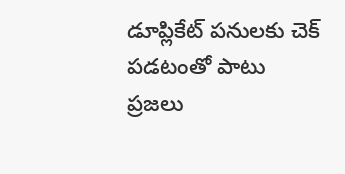డూప్లికేట్ పనులకు చెక్ పడటంతో పాటు ప్రజలు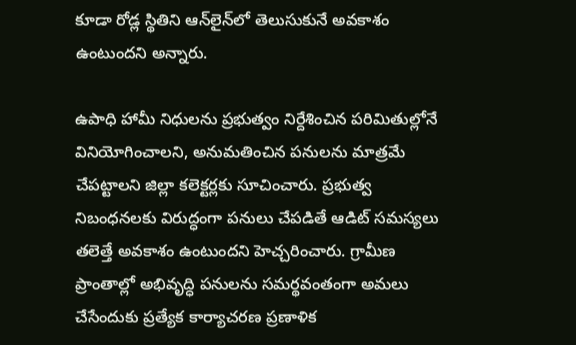కూడా రోడ్ల స్థితిని ఆన్‌లైన్‌లో తెలుసుకునే అవకాశం ఉంటుందని అన్నారు.

ఉపాధి హామీ నిధులను ప్రభుత్వం నిర్దేశించిన పరిమితుల్లోనే వినియోగించాలని, అనుమతించిన పనులను మాత్రమే చేపట్టాలని జిల్లా కలెక్టర్లకు సూచించారు. ప్రభుత్వ నిబంధనలకు విరుద్ధంగా పనులు చేపడితే ఆడిట్ సమస్యలు తలెత్తే అవకాశం ఉంటుందని హెచ్చరించారు. గ్రామీణ ప్రాంతాల్లో అభివృద్ధి పనులను సమర్థవంతంగా అమలు చేసేందుకు ప్రత్యేక కార్యాచరణ ప్రణాళిక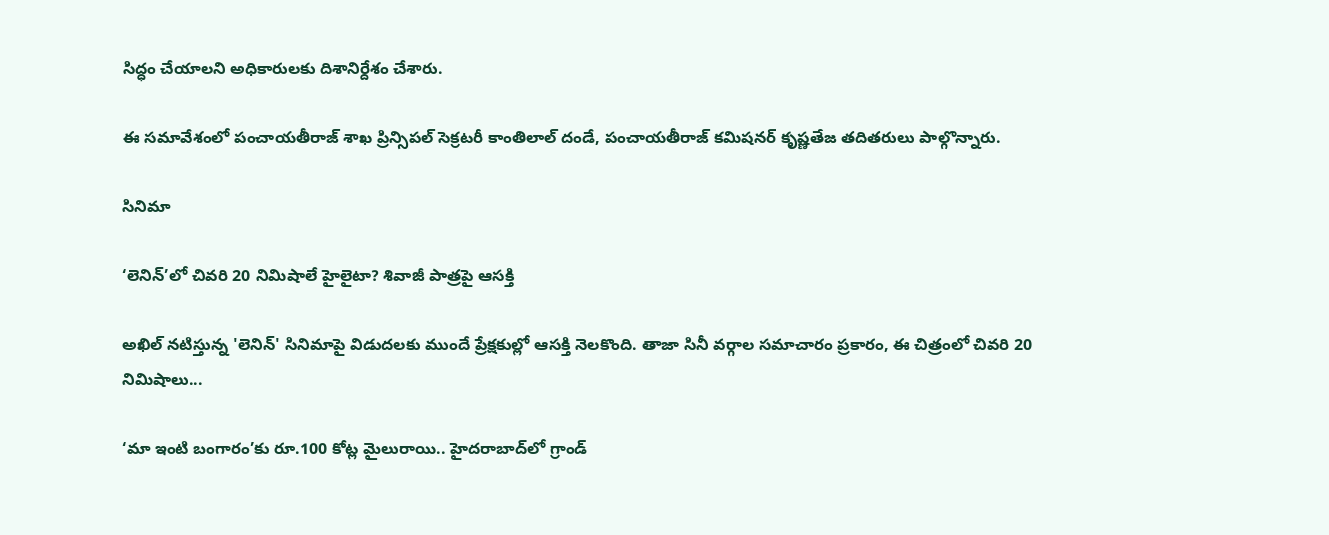సిద్ధం చేయాలని అధికారులకు దిశానిర్దేశం చేశారు.

ఈ సమావేశంలో పంచాయతీరాజ్ శాఖ ప్రిన్సిపల్ సెక్రటరీ కాంతిలాల్ దండే, పంచాయతీరాజ్ కమిషనర్ కృష్ణతేజ తదితరులు పాల్గొన్నారు.

సినిమా

‘లెనిన్’లో చివరి 20 నిమిషాలే హైలైటా? శివాజీ పాత్రపై ఆసక్తి

అఖిల్ నటిస్తున్న 'లెనిన్' సినిమాపై విడుదలకు ముందే ప్రేక్షకుల్లో ఆసక్తి నెలకొంది. తాజా సినీ వర్గాల సమాచారం ప్రకారం, ఈ చిత్రంలో చివరి 20 నిమిషాలు...

‘మా ఇంటి బంగారం’కు రూ.100 కోట్ల మైలురాయి.. హైదరాబాద్‌లో గ్రాండ్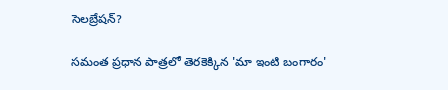సెలబ్రేషన్?

సమంత ప్రధాన పాత్రలో తెరకెక్కిన 'మా ఇంటి బంగారం'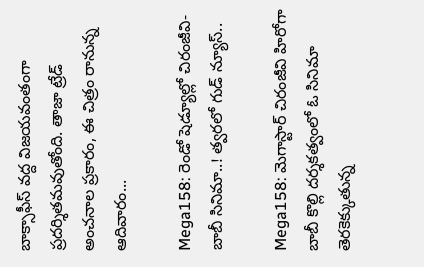బాక్సాఫీస్ వద్ద విజయవంతంగా ప్రదర్శితమవుతోంది. తాజా ట్రేడ్ అంచనాల ప్రకారం, ఈ చిత్రం రానున్న ఆదివారం...

Mega158: రెండో షెడ్యూల్లో చిరంజీవి-బాబీ సినిమా..! త్వరలో గుడ్ న్యూస్..

Mega158: మెగాస్టార్ చిరంజీవి హిరోగా బాబీ కొల్లి దర్శకత్వంలో ఓ సినిమా తెరకెక్కుతున్న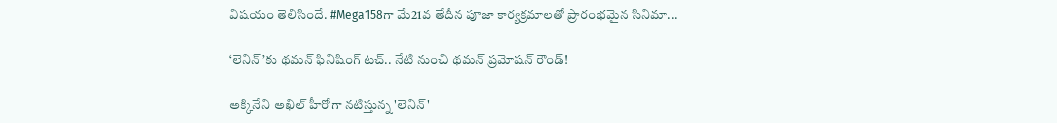విషయం తెలిసిందే. #Mega158గా మే21వ తేదీన పూజా కార్యక్రమాలతో ప్రారంభమైన సినిమా...

‘లెనిన్’కు థమన్ ఫినిషింగ్ టచ్.. నేటి నుంచి థమన్ ప్రమోషన్ రౌండ్!

అక్కినేని అఖిల్ హీరోగా నటిస్తున్న 'లెనిన్'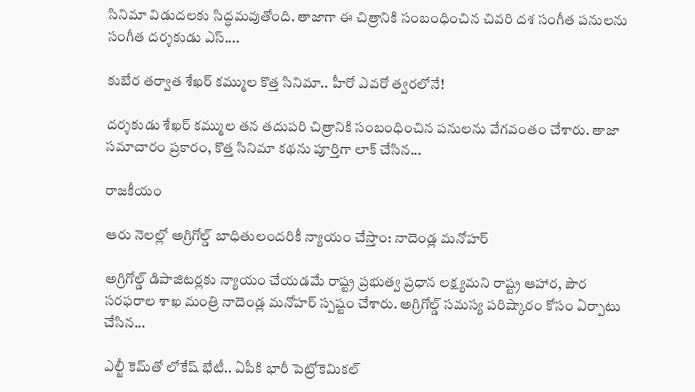సినిమా విడుదలకు సిద్ధమవుతోంది. తాజాగా ఈ చిత్రానికి సంబంధించిన చివరి దశ సంగీత పనులను సంగీత దర్శకుడు ఎస్....

కుబేర తర్వాత శేఖర్ కమ్ముల కొత్త సినిమా.. హీరో ఎవరో త్వరలోనే!

దర్శకుడు శేఖర్ కమ్ముల తన తదుపరి చిత్రానికి సంబంధించిన పనులను వేగవంతం చేశారు. తాజా సమాచారం ప్రకారం, కొత్త సినిమా కథను పూర్తిగా లాక్ చేసిన...

రాజకీయం

ఆరు నెలల్లో అగ్రిగోల్డ్ బాధితులందరికీ న్యాయం చేస్తాం: నాదెండ్ల మనోహర్

అగ్రిగోల్డ్ డిపాజిటర్లకు న్యాయం చేయడమే రాష్ట్ర ప్రభుత్వ ప్రధాన లక్ష్యమని రాష్ట్ర ఆహార, పౌర సరఫరాల శాఖ మంత్రి నాదెండ్ల మనోహర్ స్పష్టం చేశారు. అగ్రిగోల్డ్ సమస్య పరిష్కారం కోసం ఏర్పాటు చేసిన...

ఎల్జీ కెమ్‌తో లోకేష్ భేటీ.. ఏపీకి భారీ పెట్రోకెమికల్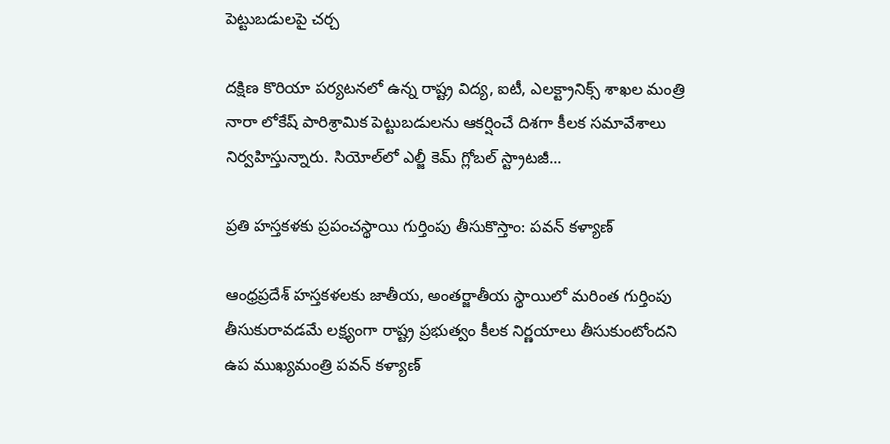పెట్టుబడులపై చర్చ

దక్షిణ కొరియా పర్యటనలో ఉన్న రాష్ట్ర విద్య, ఐటీ, ఎలక్ట్రానిక్స్ శాఖల మంత్రి నారా లోకేష్ పారిశ్రామిక పెట్టుబడులను ఆకర్షించే దిశగా కీలక సమావేశాలు నిర్వహిస్తున్నారు. సియోల్‌లో ఎల్జీ కెమ్ గ్లోబల్ స్ట్రాటజీ...

ప్రతి హస్తకళకు ప్రపంచస్థాయి గుర్తింపు తీసుకొస్తాం: పవన్ కళ్యాణ్

ఆంధ్రప్రదేశ్ హస్తకళలకు జాతీయ, అంతర్జాతీయ స్థాయిలో మరింత గుర్తింపు తీసుకురావడమే లక్ష్యంగా రాష్ట్ర ప్రభుత్వం కీలక నిర్ణయాలు తీసుకుంటోందని ఉప ముఖ్యమంత్రి పవన్ కళ్యాణ్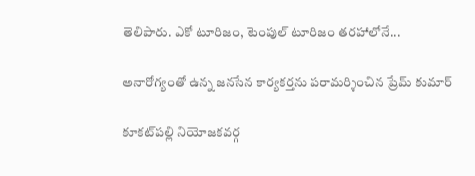తెలిపారు. ఎకో టూరిజం, టెంపుల్ టూరిజం తరహాలోనే...

అనారోగ్యంతో ఉన్న జనసేన కార్యకర్తను పరామర్శించిన ప్రేమ్ కుమార్

కూకట్‌పల్లి నియోజకవర్గ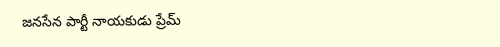జనసేన పార్టీ నాయకుడు ప్రేమ్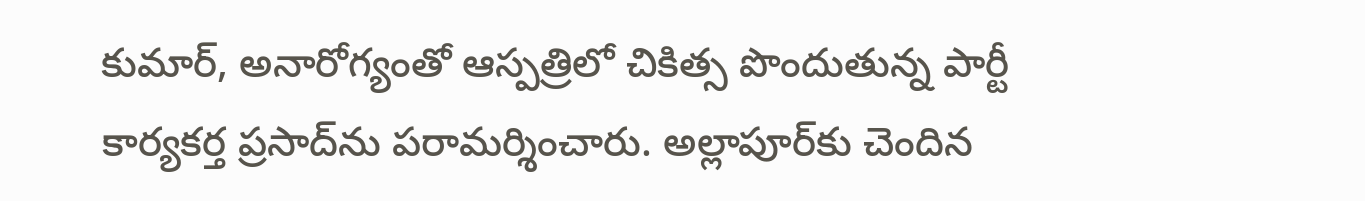కుమార్, అనారోగ్యంతో ఆస్పత్రిలో చికిత్స పొందుతున్న పార్టీ కార్యకర్త ప్రసాద్‌ను పరామర్శించారు. అల్లాపూర్‌కు చెందిన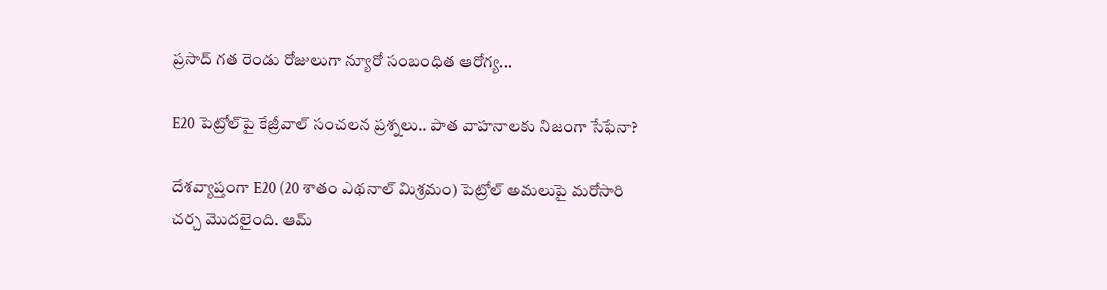ప్రసాద్ గత రెండు రోజులుగా న్యూరో సంబంధిత ఆరోగ్య...

E20 పెట్రోల్‌పై కేజ్రీవాల్ సంచలన ప్రశ్నలు.. పాత వాహనాలకు నిజంగా సేఫేనా?

దేశవ్యాప్తంగా E20 (20 శాతం ఎథనాల్ మిశ్రమం) పెట్రోల్ అమలుపై మరోసారి చర్చ మొదలైంది. ఆమ్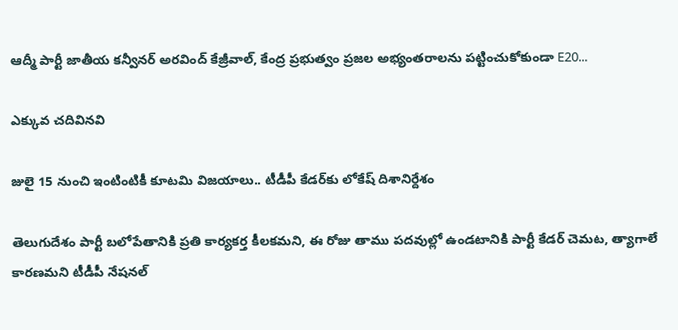ఆద్మీ పార్టీ జాతీయ కన్వీనర్ అరవింద్ కేజ్రీవాల్, కేంద్ర ప్రభుత్వం ప్రజల అభ్యంతరాలను పట్టించుకోకుండా E20...

ఎక్కువ చదివినవి

జులై 15 నుంచి ఇంటింటికీ కూటమి విజయాలు.. టీడీపీ కేడర్‌కు లోకేష్ దిశానిర్దేశం

తెలుగుదేశం పార్టీ బలోపేతానికి ప్రతి కార్యకర్త కీలకమని, ఈ రోజు తాము పదవుల్లో ఉండటానికి పార్టీ కేడర్ చెమట, త్యాగాలే కారణమని టీడీపీ నేషనల్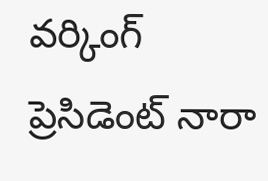వర్కింగ్ ప్రెసిడెంట్ నారా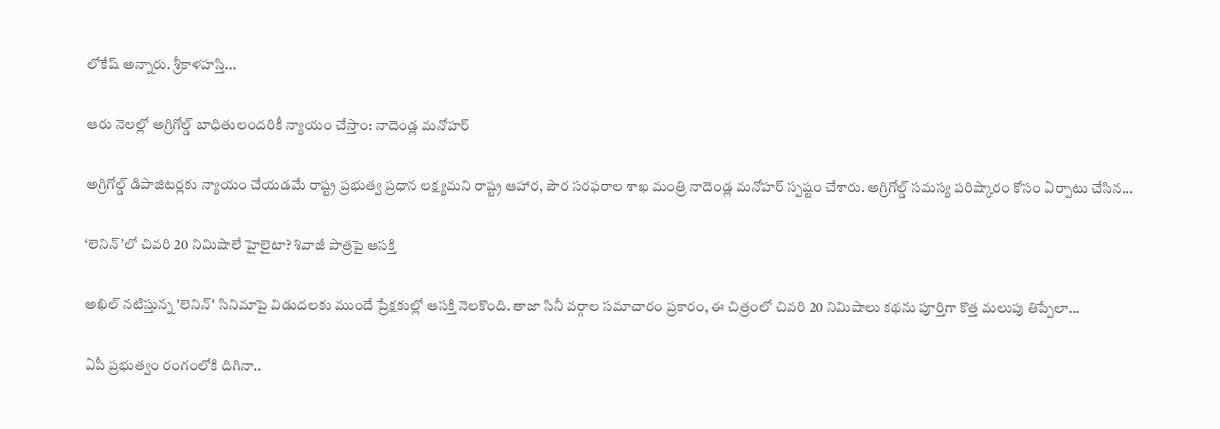లోకేష్ అన్నారు. శ్రీకాళహస్తి...

ఆరు నెలల్లో అగ్రిగోల్డ్ బాధితులందరికీ న్యాయం చేస్తాం: నాదెండ్ల మనోహర్

అగ్రిగోల్డ్ డిపాజిటర్లకు న్యాయం చేయడమే రాష్ట్ర ప్రభుత్వ ప్రధాన లక్ష్యమని రాష్ట్ర ఆహార, పౌర సరఫరాల శాఖ మంత్రి నాదెండ్ల మనోహర్ స్పష్టం చేశారు. అగ్రిగోల్డ్ సమస్య పరిష్కారం కోసం ఏర్పాటు చేసిన...

‘లెనిన్’లో చివరి 20 నిమిషాలే హైలైటా? శివాజీ పాత్రపై ఆసక్తి

అఖిల్ నటిస్తున్న 'లెనిన్' సినిమాపై విడుదలకు ముందే ప్రేక్షకుల్లో ఆసక్తి నెలకొంది. తాజా సినీ వర్గాల సమాచారం ప్రకారం, ఈ చిత్రంలో చివరి 20 నిమిషాలు కథను పూర్తిగా కొత్త మలుపు తిప్పేలా...

ఏపీ ప్రభుత్వం రంగంలోకి దిగినా..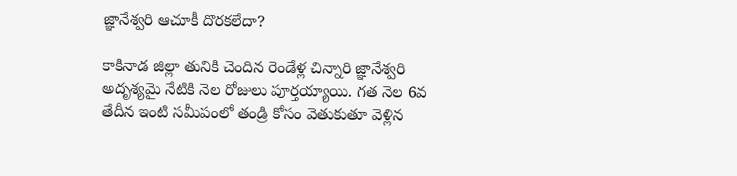జ్ఞానేశ్వరి ఆచూకీ దొరకలేదా?

కాకినాడ జిల్లా తునికి చెందిన రెండేళ్ల చిన్నారి జ్ఞానేశ్వరి అదృశ్యమై నేటికి నెల రోజులు పూర్తయ్యాయి. గత నెల 6వ తేదీన ఇంటి సమీపంలో తండ్రి కోసం వెతుకుతూ వెళ్లిన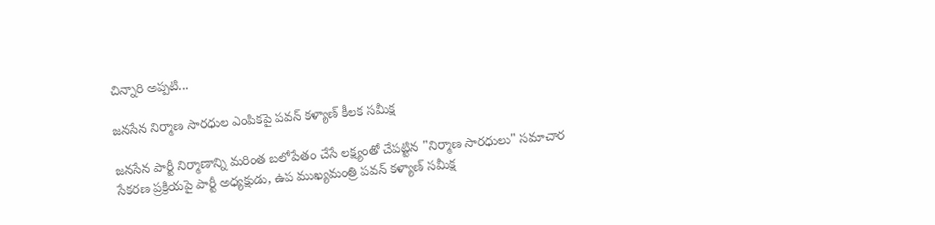చిన్నారి అప్పటి...

జనసేన నిర్మాణ సారధుల ఎంపికపై పవన్ కళ్యాణ్ కీలక సమీక్ష

జనసేన పార్టీ నిర్మాణాన్ని మరింత బలోపేతం చేసే లక్ష్యంతో చేపట్టిన "నిర్మాణ సారధులు" సమాచార సేకరణ ప్రక్రియపై పార్టీ అధ్యక్షుడు, ఉప ముఖ్యమంత్రి పవన్ కళ్యాణ్ సమీక్ష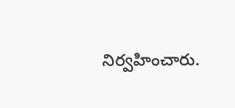నిర్వహించారు.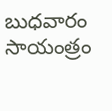బుధవారం సాయంత్రం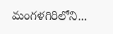మంగళగిరిలోని...